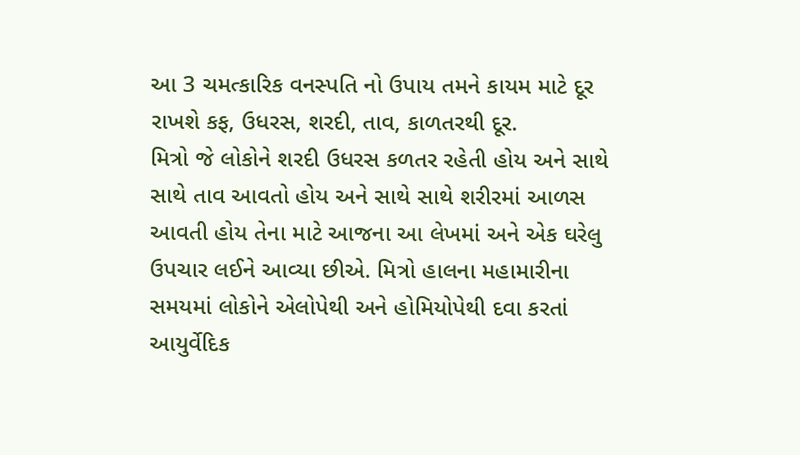આ 3 ચમત્કારિક વનસ્પતિ નો ઉપાય તમને કાયમ માટે દૂર રાખશે કફ, ઉધરસ, શરદી, તાવ, કાળતરથી દૂર.
મિત્રો જે લોકોને શરદી ઉધરસ કળતર રહેતી હોય અને સાથે સાથે તાવ આવતો હોય અને સાથે સાથે શરીરમાં આળસ આવતી હોય તેના માટે આજના આ લેખમાં અને એક ઘરેલુ ઉપચાર લઈને આવ્યા છીએ. મિત્રો હાલના મહામારીના સમયમાં લોકોને એલોપેથી અને હોમિયોપેથી દવા કરતાં આયુર્વેદિક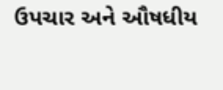ઉપચાર અને ઔષધીય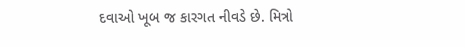દવાઓ ખૂબ જ કારગત નીવડે છે. મિત્રો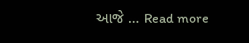આજે … Read more